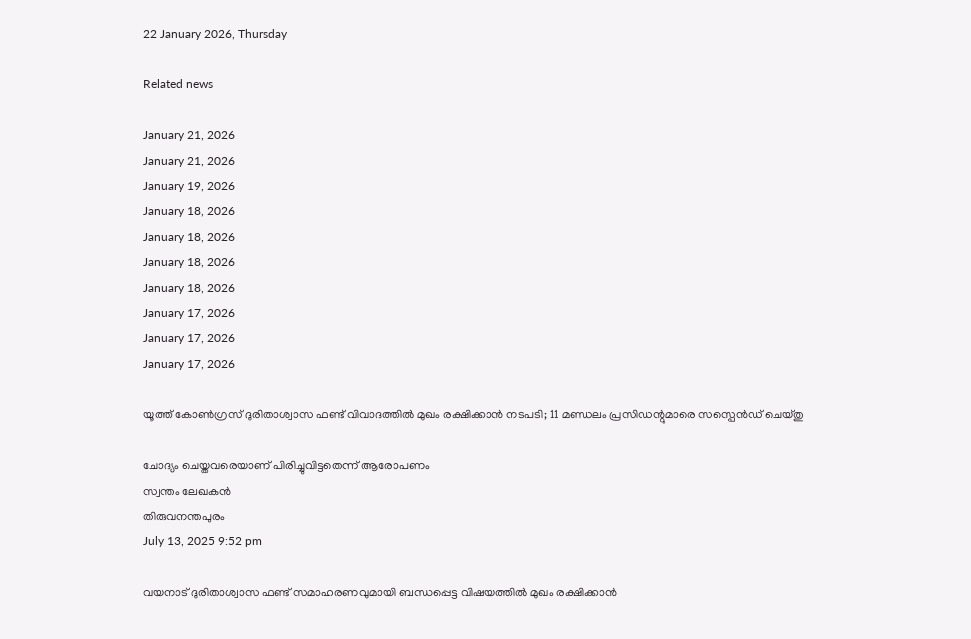22 January 2026, Thursday

Related news

January 21, 2026
January 21, 2026
January 19, 2026
January 18, 2026
January 18, 2026
January 18, 2026
January 18, 2026
January 17, 2026
January 17, 2026
January 17, 2026

യൂത്ത് കോണ്‍ഗ്രസ് ദുരിതാശ്വാസ ഫണ്ട് വിവാദത്തില്‍ മുഖം രക്ഷിക്കാന്‍ നടപടി; 11 മണ്ഡലം പ്രസിഡന്റുമാരെ സസ്പെന്‍ഡ് ചെയ്തു

ചോദ്യം ചെയ്തവരെയാണ് പിരിച്ചുവിട്ടതെന്ന് ആരോപണം
സ്വന്തം ലേഖകന്‍
തിരുവനന്തപുരം
July 13, 2025 9:52 pm

വയനാട് ദുരിതാശ്വാസ ഫണ്ട് സമാഹരണവുമായി ബന്ധപ്പെട്ട വിഷയത്തില്‍ മുഖം രക്ഷിക്കാന്‍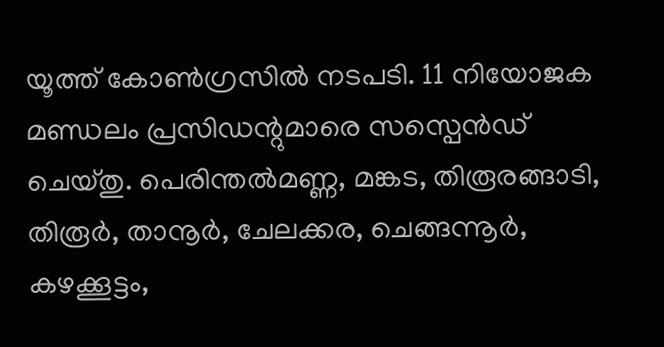യൂത്ത് കോണ്‍ഗ്രസില്‍ നടപടി. 11 നിയോജക മണ്ഡലം പ്രസിഡന്റുമാരെ സസ്പെന്‍ഡ് ചെയ്തു. പെരിന്തല്‍മണ്ണ, മങ്കട, തിരൂരങ്ങാടി, തിരൂര്‍, താനൂര്‍, ചേലക്കര, ചെങ്ങന്നൂര്‍, കഴക്കൂട്ടം,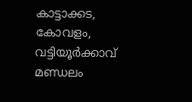കാട്ടാക്കട, കോവളം, വട്ടിയൂര്‍ക്കാവ് മണ്ഡലം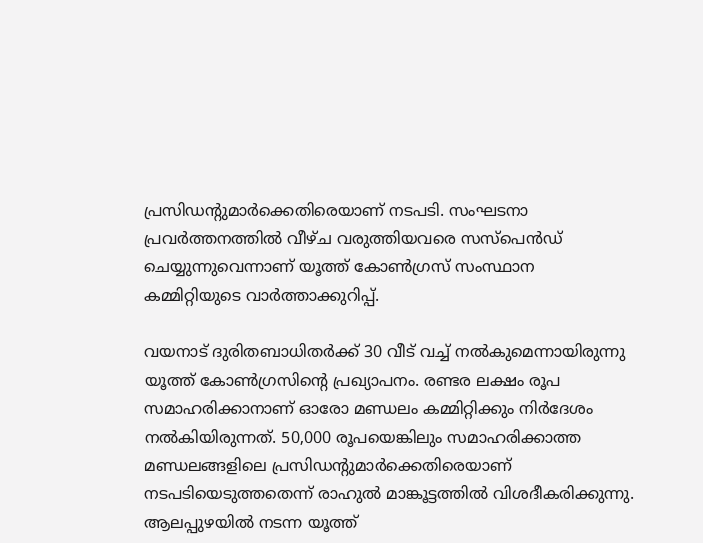പ്രസിഡന്റുമാര്‍ക്കെതിരെയാണ് നടപടി. സംഘടനാ പ്രവര്‍ത്തനത്തില്‍ വീഴ്ച വരുത്തിയവരെ സസ്പെന്‍ഡ് ചെയ്യുന്നുവെന്നാണ് യൂത്ത് കോണ്‍ഗ്രസ് സംസ്ഥാന കമ്മിറ്റിയുടെ വാര്‍ത്താക്കുറിപ്പ്.

വയനാട് ദുരിതബാധിതര്‍ക്ക് 30 വീട് വച്ച് നല്‍കുമെന്നായിരുന്നു യൂത്ത് കോണ്‍ഗ്രസിന്റെ പ്രഖ്യാപനം. രണ്ടര ലക്ഷം രൂപ സമാഹരിക്കാനാണ് ഓരോ മണ്ഡലം കമ്മിറ്റിക്കും നിര്‍ദേശം നല്‍കിയിരുന്നത്. 50,000 രൂപയെങ്കിലും സമാഹരിക്കാത്ത മണ്ഡലങ്ങളിലെ പ്രസിഡന്റുമാര്‍ക്കെതിരെയാണ് നടപടിയെടുത്തതെന്ന് രാഹുല്‍ മാങ്കൂട്ടത്തില്‍ വിശദീകരിക്കുന്നു. ആലപ്പുഴയില്‍ നടന്ന യൂത്ത്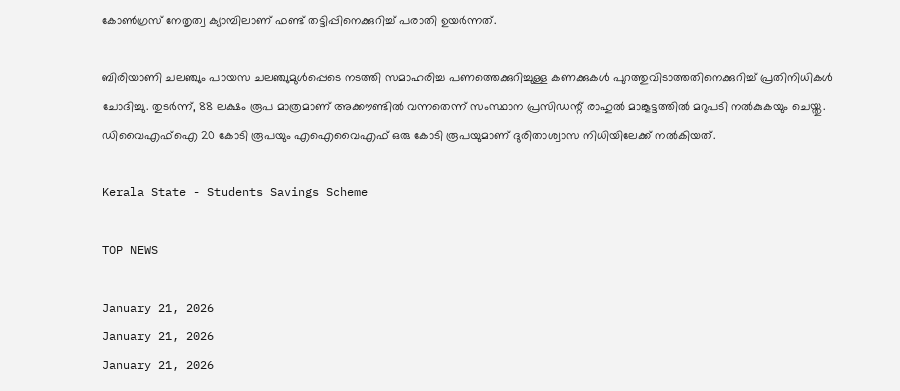കോണ്‍ഗ്രസ് നേതൃത്വ ക്യാമ്പിലാണ് ഫണ്ട് തട്ടിപ്പിനെക്കുറിച്ച് പരാതി ഉയര്‍ന്നത്.

ബിരിയാണി ചലഞ്ചും പായസ ചലഞ്ചുമുള്‍പ്പെടെ നടത്തി സമാഹരിച്ച പണത്തെക്കുറിച്ചുള്ള കണക്കുകള്‍ പുറത്തുവിടാത്തതിനെക്കുറിച്ച് പ്രതിനിധികള്‍ ചോദിച്ചു. തുടര്‍ന്ന്, 88 ലക്ഷം രൂപ മാത്രമാണ് അക്കൗണ്ടില്‍ വന്നതെന്ന് സംസ്ഥാന പ്രസിഡന്റ് രാഹുല്‍ മാങ്കൂട്ടത്തില്‍ മറുപടി നല്‍കുകയും ചെയ്തു. ഡിവൈഎഫ്ഐ 20 കോടി രൂപയും എഐവൈഎഫ് ഒരു കോടി രൂപയുമാണ് ദുരിതാശ്വാസ നിധിയിലേക്ക് നല്‍കിയത്.

Kerala State - Students Savings Scheme

TOP NEWS

January 21, 2026
January 21, 2026
January 21, 2026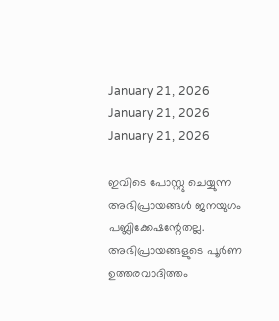January 21, 2026
January 21, 2026
January 21, 2026

ഇവിടെ പോസ്റ്റു ചെയ്യുന്ന അഭിപ്രായങ്ങള്‍ ജനയുഗം പബ്ലിക്കേഷന്റേതല്ല. അഭിപ്രായങ്ങളുടെ പൂര്‍ണ ഉത്തരവാദിത്തം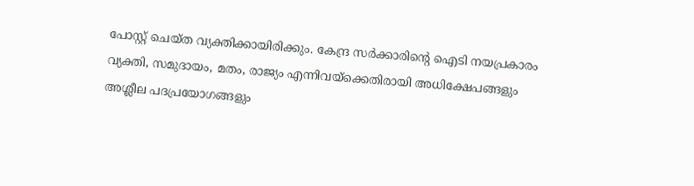പോസ്റ്റ് ചെയ്ത വ്യക്തിക്കായിരിക്കും. കേന്ദ്ര സര്‍ക്കാരിന്റെ ഐടി നയപ്രകാരം വ്യക്തി, സമുദായം, മതം, രാജ്യം എന്നിവയ്‌ക്കെതിരായി അധിക്ഷേപങ്ങളും അശ്ലീല പദപ്രയോഗങ്ങളും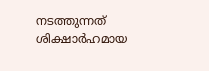നടത്തുന്നത് ശിക്ഷാര്‍ഹമായ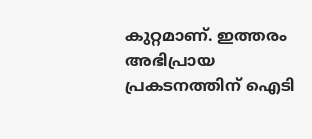കുറ്റമാണ്. ഇത്തരം അഭിപ്രായ പ്രകടനത്തിന് ഐടി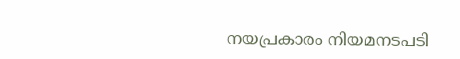നയപ്രകാരം നിയമനടപടി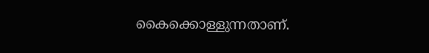കൈക്കൊള്ളുന്നതാണ്.